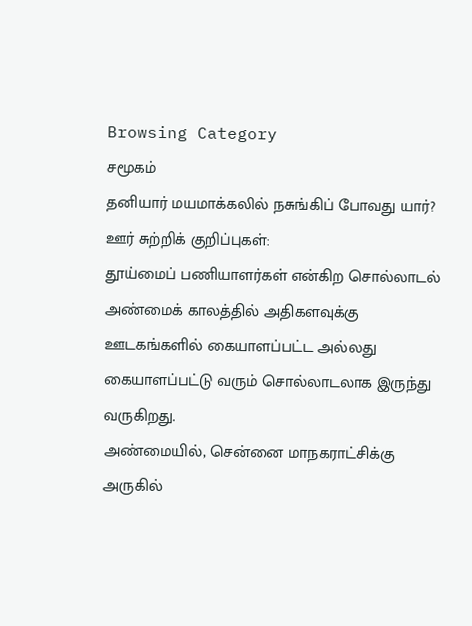Browsing Category
சமூகம்
தனியார் மயமாக்கலில் நசுங்கிப் போவது யார்?
ஊர் சுற்றிக் குறிப்புகள்:
தூய்மைப் பணியாளர்கள் என்கிற சொல்லாடல் அண்மைக் காலத்தில் அதிகளவுக்கு ஊடகங்களில் கையாளப்பட்ட அல்லது கையாளப்பட்டு வரும் சொல்லாடலாக இருந்து வருகிறது.
அண்மையில், சென்னை மாநகராட்சிக்கு அருகில்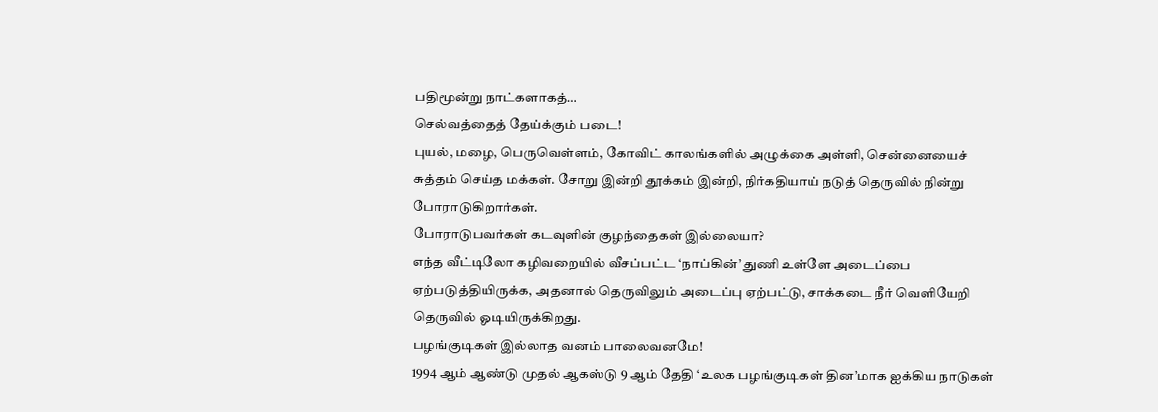பதிமூன்று நாட்களாகத்…
செல்வத்தைத் தேய்க்கும் படை!
புயல், மழை, பெருவெள்ளம், கோவிட் காலங்களில் அழுக்கை அள்ளி, சென்னையைச் சுத்தம் செய்த மக்கள். சோறு இன்றி தூக்கம் இன்றி, நிர்கதியாய் நடுத் தெருவில் நின்று போராடுகிறார்கள்.
போராடுபவர்கள் கடவுளின் குழந்தைகள் இல்லையா?
எந்த வீட்டிலோ கழிவறையில் வீசப்பட்ட ‘நாப்கின்’ துணி உள்ளே அடைப்பை ஏற்படுத்தியிருக்க, அதனால் தெருவிலும் அடைப்பு ஏற்பட்டு, சாக்கடை நீர் வெளியேறி தெருவில் ஓடியிருக்கிறது.
பழங்குடிகள் இல்லாத வனம் பாலைவனமே!
1994 ஆம் ஆண்டு முதல் ஆகஸ்டு 9 ஆம் தேதி ‘உலக பழங்குடிகள் தின’மாக ஐக்கிய நாடுகள்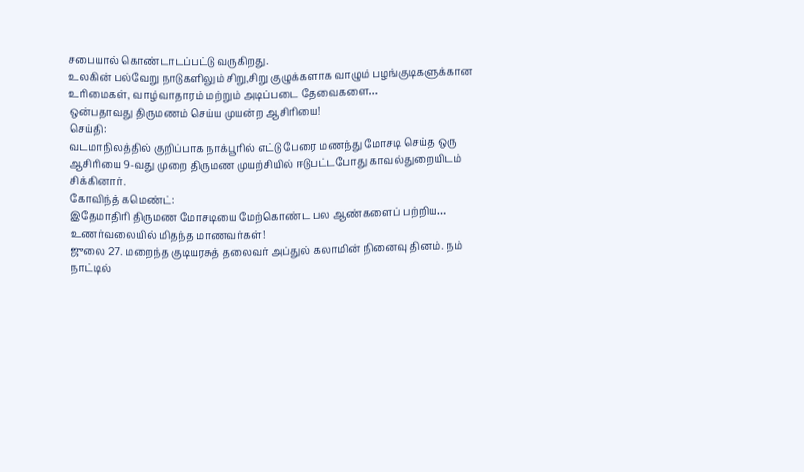சபையால் கொண்டாடப்பட்டு வருகிறது.
உலகின் பல்வேறு நாடுகளிலும் சிறு,சிறு குழுக்களாக வாழும் பழங்குடிகளுக்கான உரிமைகள், வாழ்வாதாரம் மற்றும் அடிப்படை தேவைகளை…
ஒன்பதாவது திருமணம் செய்ய முயன்ற ஆசிரியை!
செய்தி:
வடமாநிலத்தில் குறிப்பாக நாக்பூரில் எட்டு பேரை மணந்து மோசடி செய்த ஒரு ஆசிரியை 9-வது முறை திருமண முயற்சியில் ஈடுபட்டபோது காவல்துறையிடம் சிக்கினார்.
கோவிந்த் கமெண்ட்:
இதேமாதிரி திருமண மோசடியை மேற்கொண்ட பல ஆண்களைப் பற்றிய…
உணர்வலையில் மிதந்த மாணவர்கள்!
ஜுலை 27. மறைந்த குடியரசுத் தலைவர் அப்துல் கலாமின் நினைவு தினம். நம் நாட்டில்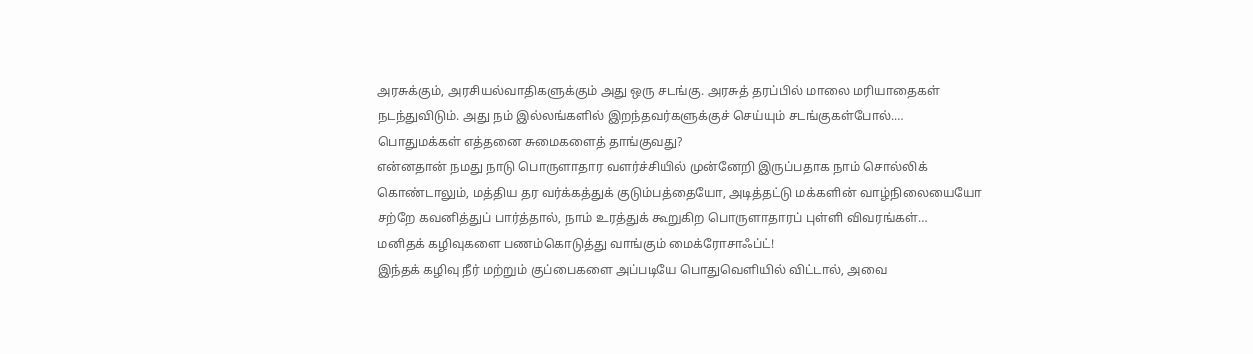அரசுக்கும், அரசியல்வாதிகளுக்கும் அது ஒரு சடங்கு. அரசுத் தரப்பில் மாலை மரியாதைகள் நடந்துவிடும். அது நம் இல்லங்களில் இறந்தவர்களுக்குச் செய்யும் சடங்குகள்போல்.…
பொதுமக்கள் எத்தனை சுமைகளைத் தாங்குவது?
என்னதான் நமது நாடு பொருளாதார வளர்ச்சியில் முன்னேறி இருப்பதாக நாம் சொல்லிக் கொண்டாலும், மத்திய தர வர்க்கத்துக் குடும்பத்தையோ, அடித்தட்டு மக்களின் வாழ்நிலையையோ சற்றே கவனித்துப் பார்த்தால், நாம் உரத்துக் கூறுகிற பொருளாதாரப் புள்ளி விவரங்கள்…
மனிதக் கழிவுகளை பணம்கொடுத்து வாங்கும் மைக்ரோசாஃப்ட்!
இந்தக் கழிவு நீர் மற்றும் குப்பைகளை அப்படியே பொதுவெளியில் விட்டால், அவை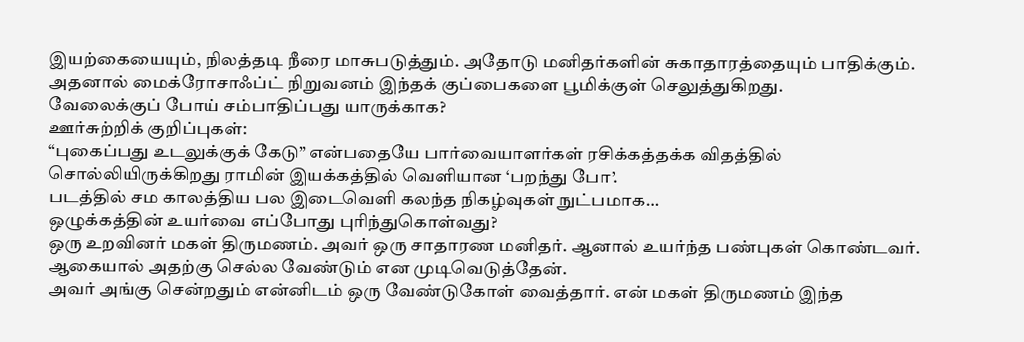இயற்கையையும், நிலத்தடி நீரை மாசுபடுத்தும். அதோடு மனிதர்களின் சுகாதாரத்தையும் பாதிக்கும். அதனால் மைக்ரோசாஃப்ட் நிறுவனம் இந்தக் குப்பைகளை பூமிக்குள் செலுத்துகிறது.
வேலைக்குப் போய் சம்பாதிப்பது யாருக்காக?
ஊர்சுற்றிக் குறிப்புகள்:
“புகைப்பது உடலுக்குக் கேடு” என்பதையே பார்வையாளர்கள் ரசிக்கத்தக்க விதத்தில் சொல்லியிருக்கிறது ராமின் இயக்கத்தில் வெளியான ‘பறந்து போ’.
படத்தில் சம காலத்திய பல இடைவெளி கலந்த நிகழ்வுகள் நுட்பமாக…
ஒழுக்கத்தின் உயர்வை எப்போது புரிந்துகொள்வது?
ஒரு உறவினர் மகள் திருமணம். அவர் ஒரு சாதாரண மனிதர். ஆனால் உயர்ந்த பண்புகள் கொண்டவர். ஆகையால் அதற்கு செல்ல வேண்டும் என முடிவெடுத்தேன்.
அவர் அங்கு சென்றதும் என்னிடம் ஒரு வேண்டுகோள் வைத்தார். என் மகள் திருமணம் இந்த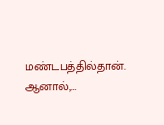மண்டபத்தில்தான். ஆனால்,…